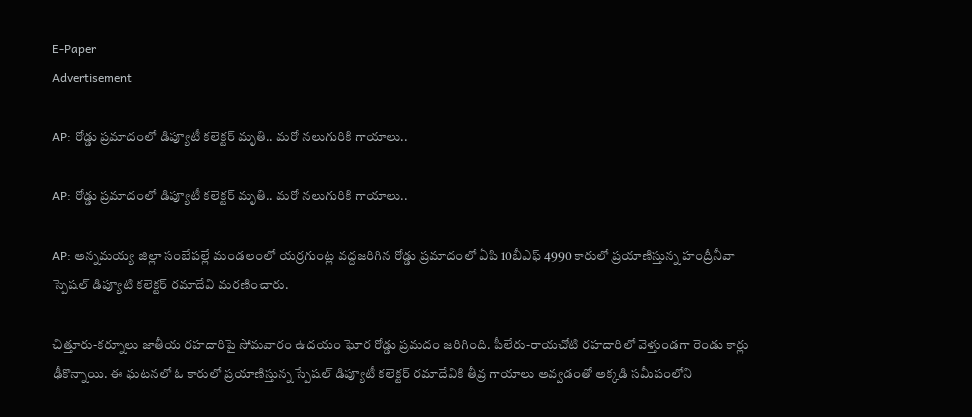E-Paper
Advertisement

AP: రోడ్డు ప్రమాదంలో డిప్యూటీ కలెక్టర్ మృతి.. మరో నలుగురికి గాయాలు..

AP: రోడ్డు ప్రమాదంలో డిప్యూటీ కలెక్టర్ మృతి.. మరో నలుగురికి గాయాలు..

AP: అన్నమయ్య జిల్లా సంబేపల్లే మండలంలో యర్రగుంట్ల వద్దజరిగిన రోడ్డు ప్రమాదంలో ఏపి 10బీఎఫ్ 4990 కారులో ప్రయాణిస్తున్న హంద్రీనీవా స్పెషల్ డిప్యూటి కలెక్టర్ రమాదేవి మరణించారు.

చిత్తూరు-కర్నూలు జాతీయ రహదారిపై సోమవారం ఉదయం ఘోర రోడ్డు ప్రమదం జరిగింది. పీలేరు-రాయచోటి రహదారిలో వెళ్తుండగా రెండు కార్లు ఢీకొన్నాయి. ఈ ఘటనలో ఓ కారులో ప్రయాణిస్తున్న స్పేషల్ డిప్యూటీ కలెక్టర్ రమాదేవికి తీవ్ర గాయాలు అవ్వడంతో అక్కడి సమీపంలోని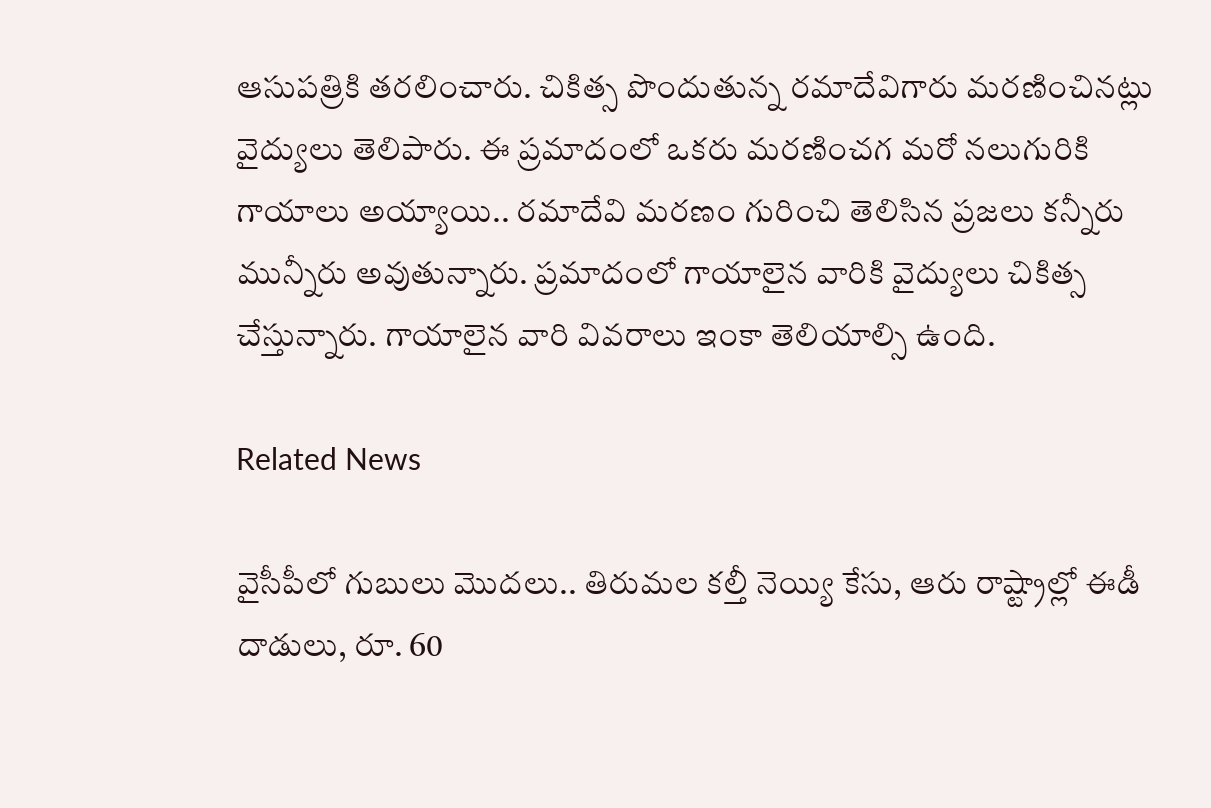ఆసుపత్రికి తరలించారు. చికిత్స పొందుతున్న రమాదేవిగారు మరణించినట్లు వైద్యులు తెలిపారు. ఈ ప్రమాదంలో ఒకరు మరణించగ మరో నలుగురికి గాయాలు అయ్యాయి.. రమాదేవి మరణం గురించి తెలిసిన ప్రజలు కన్నీరు మున్నీరు అవుతున్నారు. ప్రమాదంలో గాయాలైన వారికి వైద్యులు చికిత్స చేస్తున్నారు. గాయాలైన వారి వివరాలు ఇంకా తెలియాల్సి ఉంది.

Related News

వైసీపీలో గుబులు మొదలు.. తిరుమల కల్తీ నెయ్యి కేసు, ఆరు రాష్ట్రాల్లో ఈడీ దాడులు, రూ. 60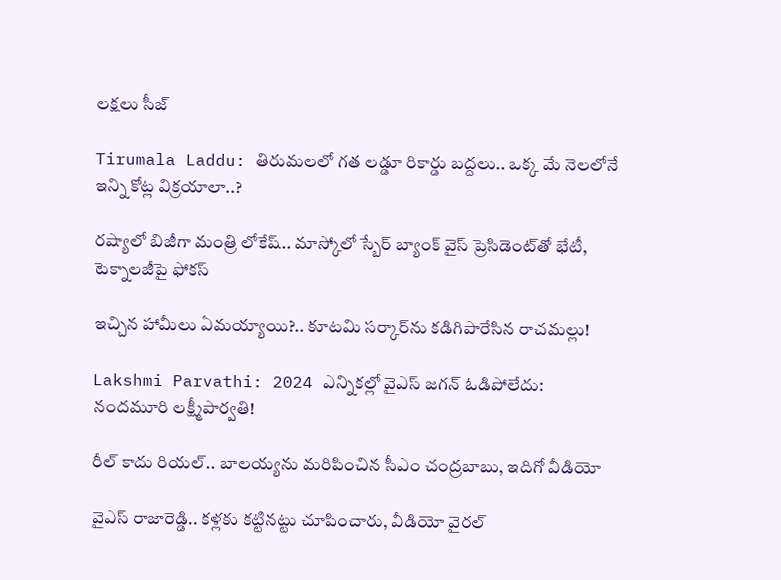లక్షలు సీజ్

Tirumala Laddu: తిరుమలలో గత లడ్డూ రికార్డు బద్దలు.. ఒక్క మే నెలలోనే ఇన్ని కోట్ల విక్రయాలా..?

రష్యాలో బిజీగా మంత్రి లోకేష్.. మాస్కోలో స్బేర్‌ బ్యాంక్ వైస్ ప్రెసిడెంట్‌తో భేటీ, టెక్నాలజీపై ఫోకస్

ఇచ్చిన హామీలు ఏమయ్యాయి?.. కూటమి సర్కార్‌ను కడిగిపారేసిన రాచమల్లు!

Lakshmi Parvathi: 2024 ఎన్నికల్లో వైఎస్ జగన్ ఓడిపోలేదు: నందమూరి లక్ష్మీపార్వతి!

రీల్ కాదు రియల్.. బాలయ్యను మరిపించిన సీఎం చంద్రబాబు, ఇదిగో వీడియో

వైఎస్ రాజారెడ్డి.. కళ్లకు కట్టినట్టు చూపించారు, వీడియో వైరల్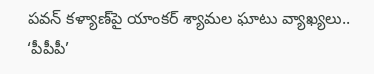పవన్ కళ్యాణ్‌పై యాంకర్ శ్యామల ఘాటు వ్యాఖ్యలు.. ‘పీపీపీ’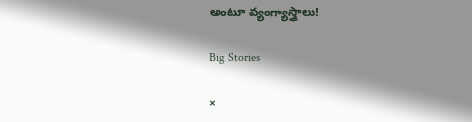అంటూ వ్యంగ్యాస్త్రాలు!

Big Stories

×